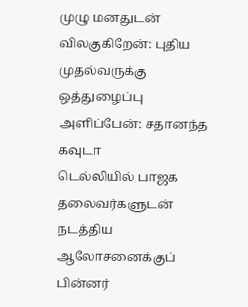முழு மனதுடன் விலகுகிறேன்: புதிய முதல்வருக்கு ஒத்துழைப்பு அளிப்பேன்: சதானந்த கவுடா
டெல்லியில் பாஜக தலைவர்களுடன் நடத்திய ஆலோசனைக்குப் பின்னர்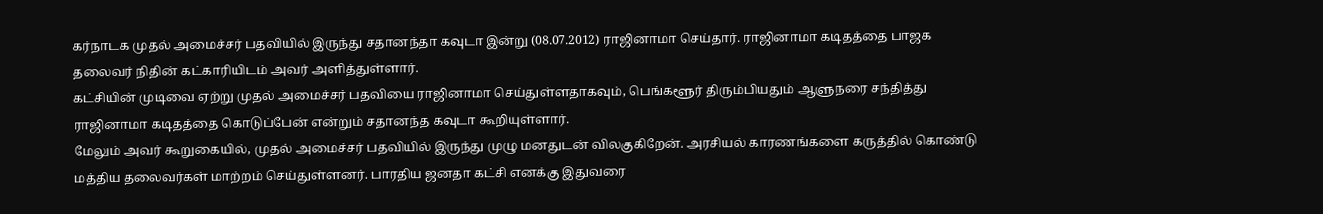கர்நாடக முதல் அமைச்சர் பதவியில் இருந்து சதானந்தா கவுடா இன்று (08.07.2012) ராஜினாமா செய்தார். ராஜினாமா கடிதத்தை பாஜக தலைவர் நிதின் கட்காரியிடம் அவர் அளித்துள்ளார்.
கட்சியின் முடிவை ஏற்று முதல் அமைச்சர் பதவியை ராஜினாமா செய்துள்ளதாகவும், பெங்களூர் திரும்பியதும் ஆளுநரை சந்தித்து ராஜினாமா கடிதத்தை கொடுப்பேன் என்றும் சதானந்த கவுடா கூறியுள்ளார்.
மேலும் அவர் கூறுகையில், முதல் அமைச்சர் பதவியில் இருந்து முழு மனதுடன் விலகுகிறேன். அரசியல் காரணங்களை கருத்தில் கொண்டு மத்திய தலைவர்கள் மாற்றம் செய்துள்ளனர். பாரதிய ஜனதா கட்சி எனக்கு இதுவரை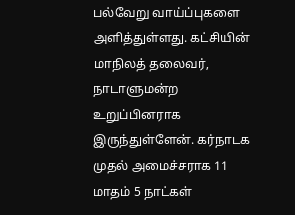பல்வேறு வாய்ப்புகளை அளித்துள்ளது. கட்சியின் மாநிலத் தலைவர், நாடாளுமன்ற உறுப்பினராக இருந்துள்ளேன். கர்நாடக முதல் அமைச்சராக 11 மாதம் 5 நாட்கள்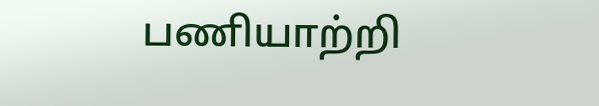பணியாற்றி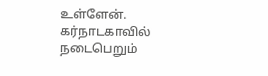உள்ளேன். கர்நாடகாவில் நடைபெறும்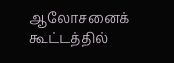ஆலோசனைக் கூட்டத்தில்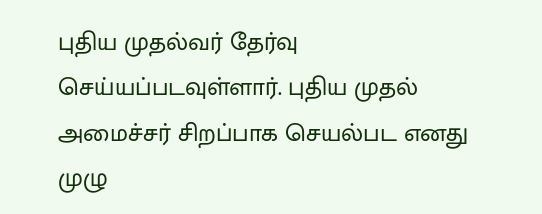புதிய முதல்வர் தேர்வு செய்யப்படவுள்ளார். புதிய முதல் அமைச்சர் சிறப்பாக செயல்பட எனது முழு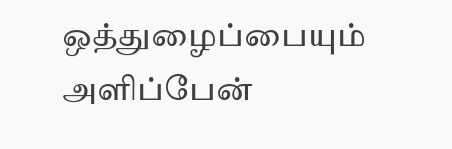ஒத்துழைப்பையும் அளிப்பேன்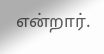என்றார்.